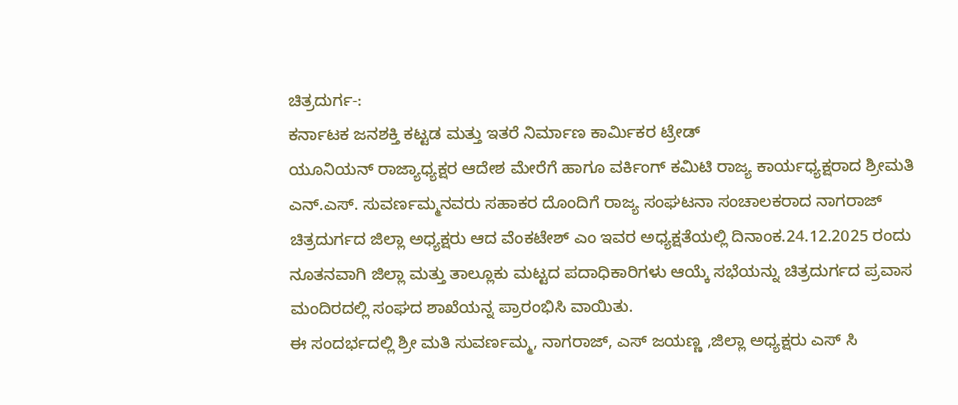ಚಿತ್ರದುರ್ಗ-:
ಕರ್ನಾಟಕ ಜನಶಕ್ತಿ ಕಟ್ಟಡ ಮತ್ತು ಇತರೆ ನಿರ್ಮಾಣ ಕಾರ್ಮಿಕರ ಟ್ರೇಡ್
ಯೂನಿಯನ್ ರಾಜ್ಯಾಧ್ಯಕ್ಷರ ಆದೇಶ ಮೇರೆಗೆ ಹಾಗೂ ವರ್ಕಿಂಗ್ ಕಮಿಟಿ ರಾಜ್ಯ ಕಾರ್ಯಧ್ಯಕ್ಷರಾದ ಶ್ರೀಮತಿ ಎನ್.ಎಸ್. ಸುವರ್ಣಮ್ಮನವರು ಸಹಾಕರ ದೊಂದಿಗೆ ರಾಜ್ಯ ಸಂಘಟನಾ ಸಂಚಾಲಕರಾದ ನಾಗರಾಜ್ ಚಿತ್ರದುರ್ಗದ ಜಿಲ್ಲಾ ಅಧ್ಯಕ್ಷರು ಆದ ವೆಂಕಟೇಶ್ ಎಂ ಇವರ ಅಧ್ಯಕ್ಷತೆಯಲ್ಲಿ ದಿನಾಂಕ.24.12.2025 ರಂದು ನೂತನವಾಗಿ ಜಿಲ್ಲಾ ಮತ್ತು ತಾಲ್ಲೂಕು ಮಟ್ಟದ ಪದಾಧಿಕಾರಿಗಳು ಆಯ್ಕೆ ಸಭೆಯನ್ನು ಚಿತ್ರದುರ್ಗದ ಪ್ರವಾಸ ಮಂದಿರದಲ್ಲಿ ಸಂಘದ ಶಾಖೆಯನ್ನ ಪ್ರಾರಂಭಿಸಿ ವಾಯಿತು.
ಈ ಸಂದರ್ಭದಲ್ಲಿ ಶ್ರೀ ಮತಿ ಸುವರ್ಣಮ್ಮ, ನಾಗರಾಜ್, ಎಸ್ ಜಯಣ್ಣ ,ಜಿಲ್ಲಾ ಅಧ್ಯಕ್ಷರು ಎಸ್ ಸಿ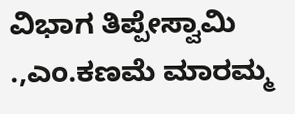ವಿಭಾಗ ತಿಪ್ಪೇಸ್ವಾಮಿ .,ಎಂ.ಕಣಮೆ ಮಾರಮ್ಮ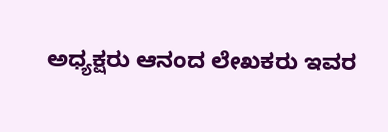ಅಧ್ಯಕ್ಷರು ಆನಂದ ಲೇಖಕರು ಇವರ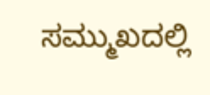ಸಮ್ಮುಖದಲ್ಲಿ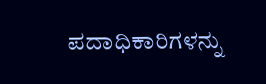ಪದಾಧಿಕಾರಿಗಳನ್ನು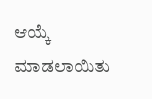ಆಯ್ಕೆ ಮಾಡಲಾಯಿತು